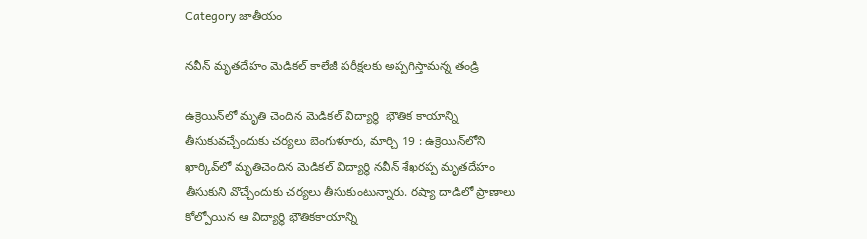Category జాతీయం

నవీన్‌ ‌మృతదేహం మెడికల్‌ ‌కాలేజీ పరీక్షలకు అప్పగిస్తామన్న తండ్రి

ఉక్రెయిన్‌లో మృతి చెందిన మెడికల్‌ ‌‌విద్యార్థి  భౌతిక కాయాన్ని తీసుకువచ్చేందుకు చర్యలు బెంగుళూరు, మార్చి 19 : ఉక్రెయిన్‌లోని ఖార్కివ్‌లో మృతిచెందిన మెడికల్‌ ‌విద్యార్థి నవీన్‌ ‌శేఖరప్ప మృతదేహం తీసుకుని వొచ్చేందుకు చర్యలు తీసుకుంటున్నారు. రష్యా దాడిలో ప్రాణాలు కోల్పోయిన ఆ విద్యార్థి భౌతికకాయాన్ని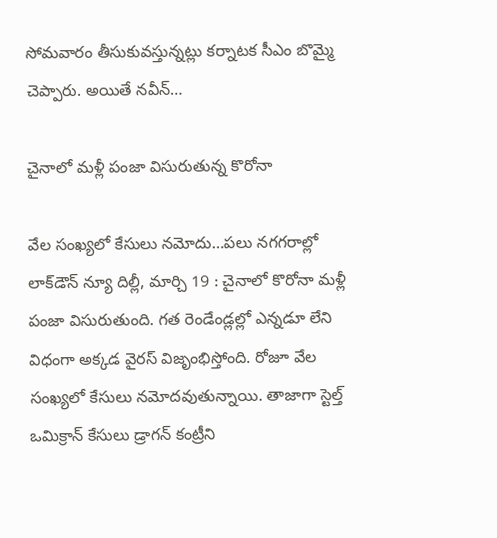సోమవారం తీసుకువస్తున్నట్లు కర్నాటక సీఎం బొమ్మై చెప్పారు. అయితే నవీన్‌…

చైనాలో మళ్లీ పంజా విసురుతున్న కొరోనా

వేల సంఖ్యలో కేసులు నమోదు…పలు నగగరాల్లో లాక్‌డౌన్‌ ‌న్యూ దిల్లీ, మార్చి 19 : చైనాలో కొరోనా మళ్లీ పంజా విసురుతుంది. గత రెండేండ్లల్లో ఎన్నడూ లేని విధంగా అక్కడ వైరస్‌ ‌విజృంభిస్తోంది. రోజూ వేల సంఖ్యలో కేసులు నమోదవుతున్నాయి. తాజాగా స్టెల్త్ ఒమిక్రాన్‌ ‌కేసులు డ్రాగన్‌ ‌కంట్రీని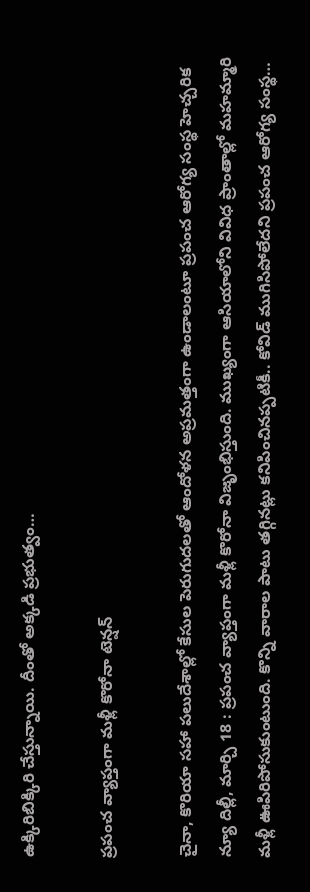ఉక్కిరిబిక్కిరి చేస్తున్నాయి. దీంతో అక్కడి ప్రభుత్వం…

ప్రపంచ వ్యాప్తంగా మళ్లీ కొరోనా టెన్షన్‌

చైనా, కొరియా సహా పలుదేశాల్లో కేసుల పెరుగుదలతో ఆందోళన అప్రమత్తంగా ఉండాలంటూ ప్రపంచ ఆరోగ్య సంస్థ హెచ్చరిక న్యూ దిల్లీ, మార్చి 18 : ప్రపంచ వ్యాప్తంగా మళ్లీ కొరోనా విజృంభిస్తుంది. ముఖ్యంగా ఆసియాలోని వివిధ ప్రాంతాల్లో మహమ్మారి మళ్లీ ఊపిరిపోసుకుంటుంది. కొన్ని వారాల పాటు తగ్గినట్లు కనిపించినప్పటికీ.. కోవిడ్‌ ‌ముగిసిపోలేదని ప్రపంచ ఆరోగ్య సంస్థ…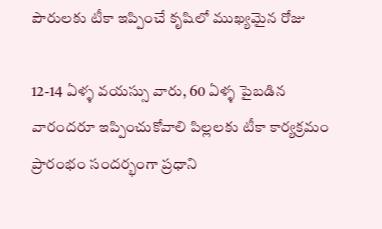పౌరులకు టీకా ఇప్పించే కృషిలో ముఖ్యమైన రోజు

12-14 ఏళ్ళ వయస్సు వారు, 60 ఏళ్ళ పైబడిన వారందరూ ఇప్పించుకోవాలి పిల్లలకు టీకా కార్యక్రమం ప్రారంభం సందర్భంగా ప్రధాని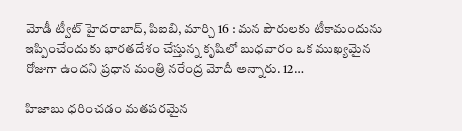మోడీ ట్వీట్‌ ‌హైదరాబాద్‌, పిఐబి, మార్చి 16 : మన పౌరులకు టీకామందును ఇప్పించేందుకు భారతదేశం చేస్తున్న కృషిలో బుధవారం ఒక ముఖ్యమైన రోజుగా ఉందని ప్రధాన మంత్రి నరేంద్ర మోదీ అన్నారు. 12…

హిజాబు ధరించడం మతపరమైన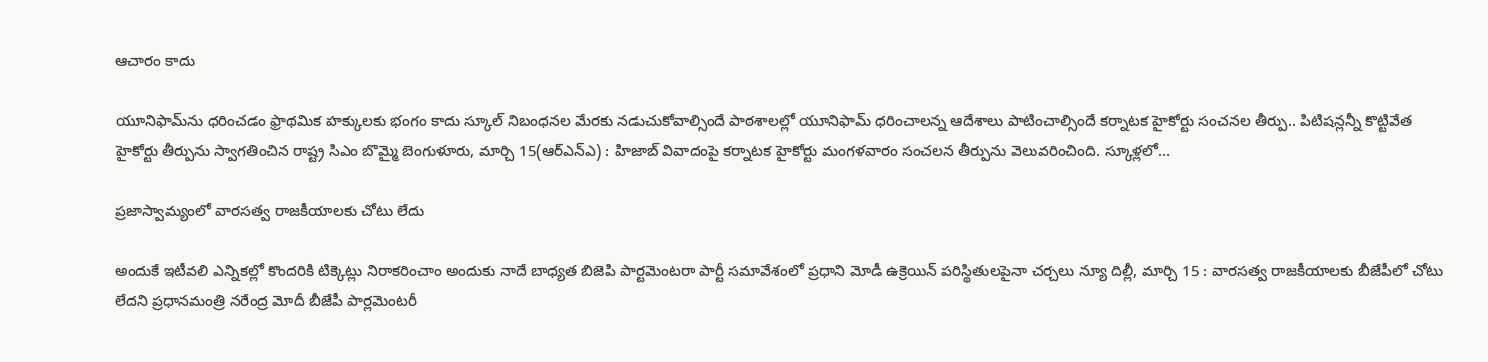ఆచారం కాదు

యూనిఫామ్‌ను ధరించడం ఫ్రాథమిక హక్కులకు భంగం కాదు స్కూల్‌ ‌నిబంధనల మేరకు నడుచుకోవాల్సిందే పాఠశాలల్లో యూనిఫామ్‌ ‌ధరించాలన్న ఆదేశాలు పాటించాల్సిందే కర్నాటక హైకోర్టు సంచనల తీర్పు.. పిటిషన్లన్నీ కొట్టివేత హైకోర్టు తీర్పును స్వాగతించిన రాష్ట్ర సిఎం బొమ్మై బెంగుళూరు, మార్చి 15(ఆర్‌ఎన్‌ఎ) : హిజాబ్‌ ‌వివాదంపై కర్నాటక హైకోర్టు మంగళవారం సంచలన తీర్పును వెలువరించింది. స్కూళ్లలో…

ప్రజాస్వామ్యంలో వారసత్వ రాజకీయాలకు చోటు లేదు

అందుకే ఇటీవలి ఎన్నికల్లో కొందరికి టిక్కెట్లు నిరాకరించాం అందుకు నాదే బాధ్యత బిజెపి పార్టమెంటరా పార్టీ సమావేశంలో ప్రధాని మోడీ ఉక్రెయిన్‌ ‌పరిస్థితులపైనా చర్చలు న్యూ దిల్లీ, మార్చి 15 : వారసత్వ రాజకీయాలకు బీజేపీలో చోటు లేదని ప్రధానమంత్రి నరేంద్ర మోదీ బీజేపీ పార్లమెంటరీ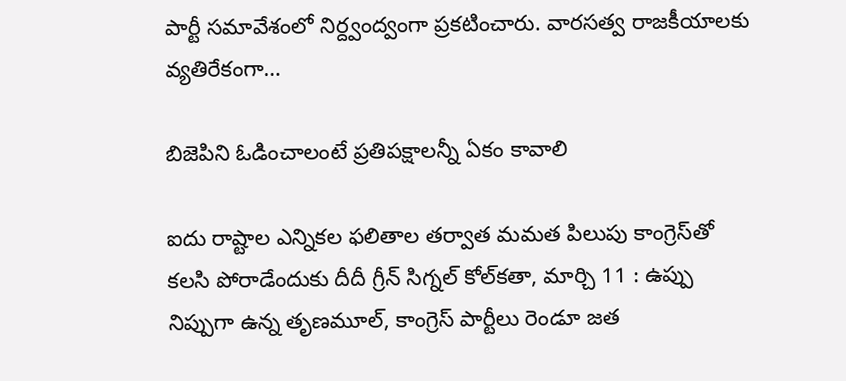పార్టీ సమావేశంలో నిర్ద్వంద్వంగా ప్రకటించారు. వారసత్వ రాజకీయాలకు వ్యతిరేకంగా…

బిజెపిని ఓడించాలంటే ప్రతిపక్షాలన్నీ ఏకం కావాలి

ఐదు రాష్టాల ఎన్నికల ఫలితాల తర్వాత మమత పిలుపు కాంగ్రెస్‌తో కలసి పోరాడేందుకు దీదీ గ్రీన్‌ ‌సిగ్నల్‌ ‌కోల్‌కతా, మార్చి 11 : ఉప్పు నిప్పుగా ఉన్న తృణమూల్‌, కాంగ్రెస్‌ ‌పార్టీలు రెండూ జత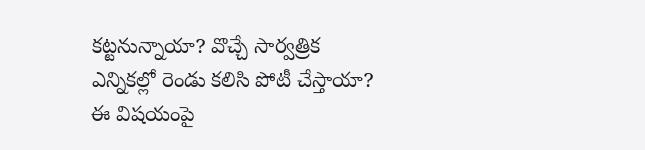కట్టనున్నాయా? వొచ్చే సార్వత్రిక ఎన్నికల్లో రెండు కలిసి పోటీ చేస్తాయా? ఈ విషయంపై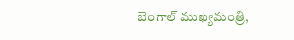బెంగాల్‌ ‌ముఖ్యమంత్రి,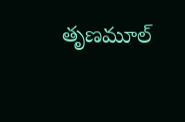తృణమూల్‌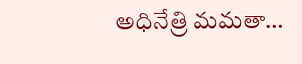అధినేత్రి మమతా…